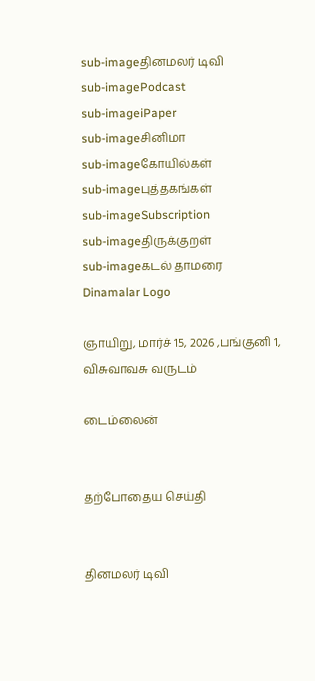sub-imageதினமலர் டிவி
sub-imagePodcast
sub-imageiPaper
sub-imageசினிமா
sub-imageகோயில்கள்
sub-imageபுத்தகங்கள்
sub-imageSubscription
sub-imageதிருக்குறள்
sub-imageகடல் தாமரை
Dinamalar Logo

ஞாயிறு, மார்ச் 15, 2026 ,பங்குனி 1, விசுவாவசு வருடம்

டைம்லைன்


தற்போதைய செய்தி


தினமலர் டிவி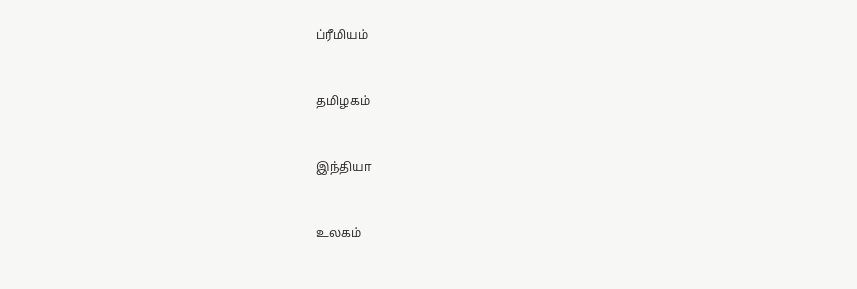ப்ரீமியம்


தமிழகம்


இந்தியா


உலகம்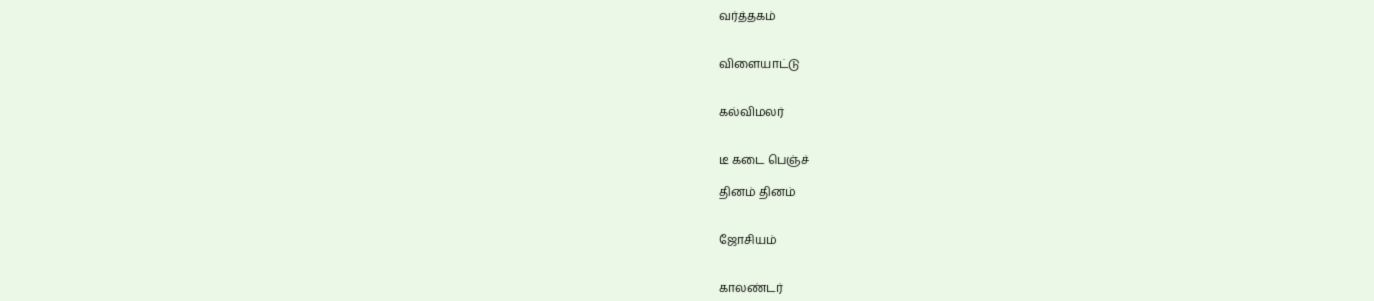வர்த்தகம்


விளையாட்டு


கல்விமலர்


டீ கடை பெஞ்ச்

தினம் தினம்


ஜோசியம்


காலண்டர்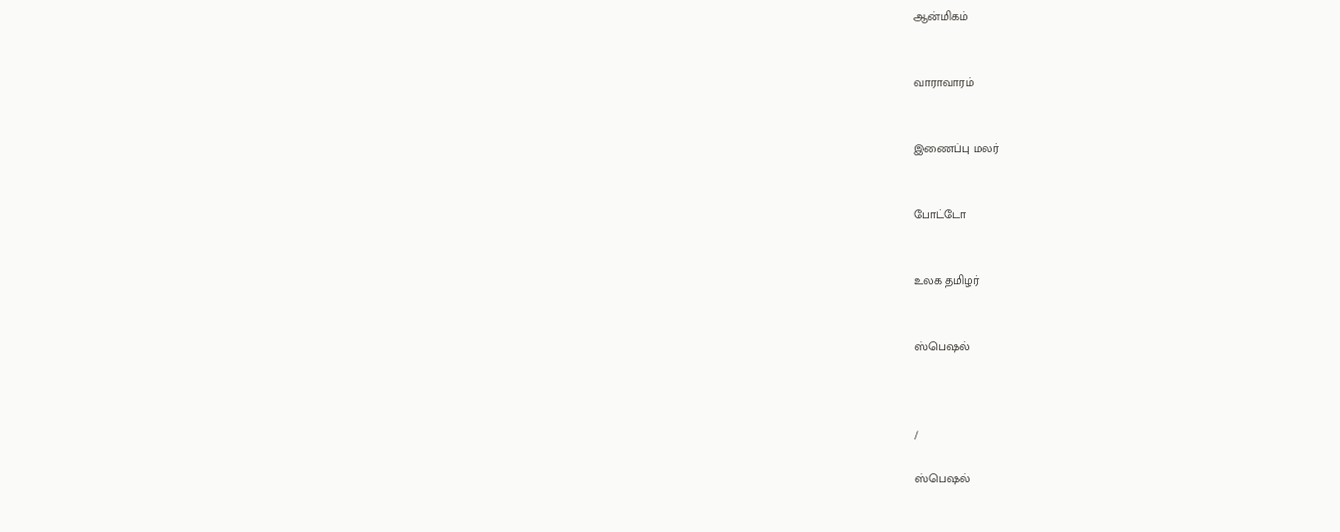ஆன்மிகம்


வாராவாரம்


இணைப்பு மலர்


போட்டோ


உலக தமிழர்


ஸ்பெஷல்



/

ஸ்பெஷல்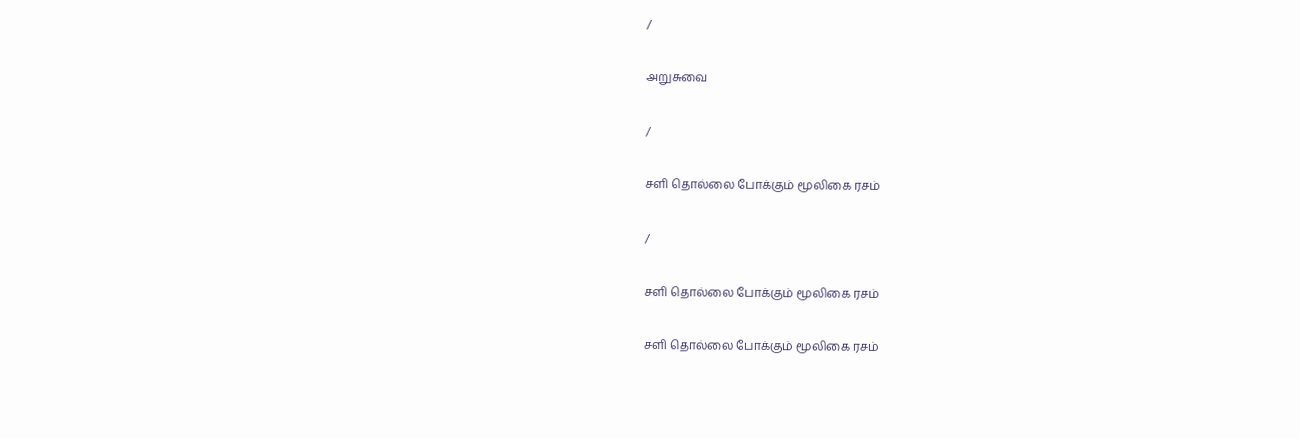/

அறுசுவை

/

சளி தொல்லை போக்கும் மூலிகை ரசம்

/

சளி தொல்லை போக்கும் மூலிகை ரசம்

சளி தொல்லை போக்கும் மூலிகை ரசம்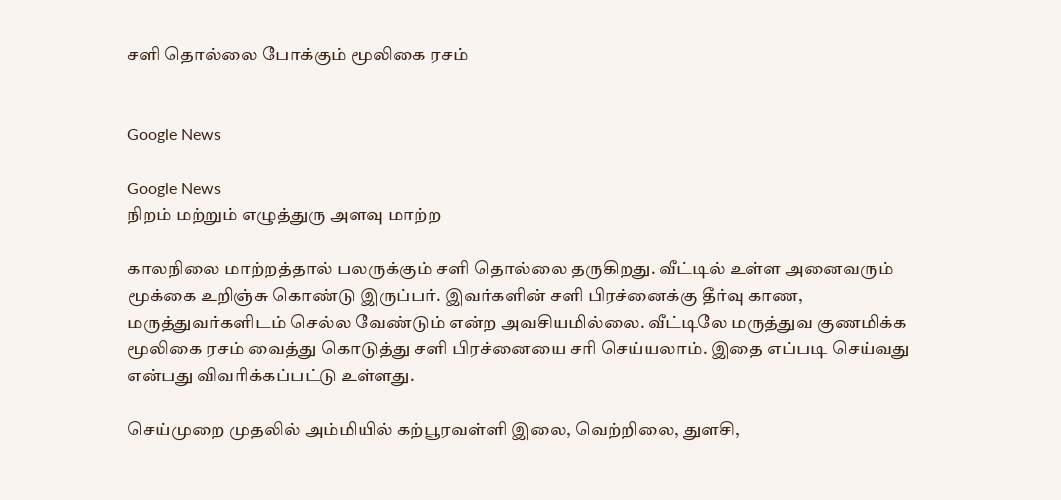சளி தொல்லை போக்கும் மூலிகை ரசம்


Google News

Google News
நிறம் மற்றும் எழுத்துரு அளவு மாற்ற

காலநிலை மாற்றத்தால் பலருக்கும் சளி தொல்லை தருகிறது. வீட்டில் உள்ள அனைவரும் மூக்கை உறிஞ்சு கொண்டு இருப்பர். இவர்களின் சளி பிரச்னைக்கு தீர்வு காண, மருத்துவர்களிடம் செல்ல வேண்டும் என்ற அவசியமில்லை. வீட்டிலே மருத்துவ குணமிக்க மூலிகை ரசம் வைத்து கொடுத்து சளி பிரச்னையை சரி செய்யலாம். இதை எப்படி செய்வது என்பது விவரிக்கப்பட்டு உள்ளது.

செய்முறை முதலில் அம்மியில் கற்பூரவள்ளி இலை, வெற்றிலை, துளசி,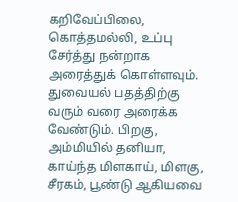கறிவேப்பிலை, கொத்தமல்லி, உப்பு சேர்த்து நன்றாக அரைத்துக் கொள்ளவும். துவையல் பதத்திற்கு வரும் வரை அரைக்க வேண்டும். பிறகு, அம்மியில் தனியா, காய்ந்த மிளகாய், மிளகு, சீரகம், பூண்டு ஆகியவை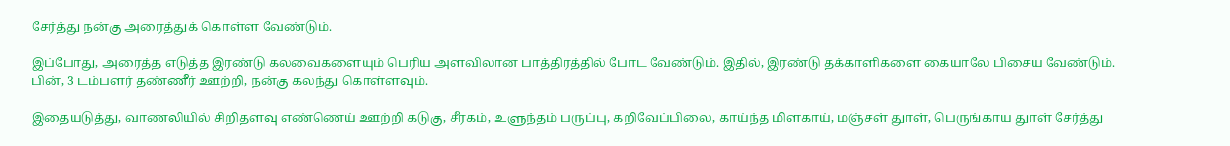சேர்த்து நன்கு அரைத்துக் கொள்ள வேண்டும்.

இப்போது, அரைத்த எடுத்த இரண்டு கலவைகளையும் பெரிய அளவிலான பாத்திரத்தில் போட வேண்டும். இதில், இரண்டு தக்காளிகளை கையாலே பிசைய வேண்டும். பின், 3 டம்பளர் தண்ணீர் ஊற்றி, நன்கு கலந்து கொள்ளவும்.

இதையடுத்து, வாணலியில் சிறிதளவு எண்ணெய் ஊற்றி கடுகு, சீரகம், உளுந்தம் பருப்பு, கறிவேப்பிலை, காய்ந்த மிளகாய், மஞ்சள் துாள், பெருங்காய துாள் சேர்த்து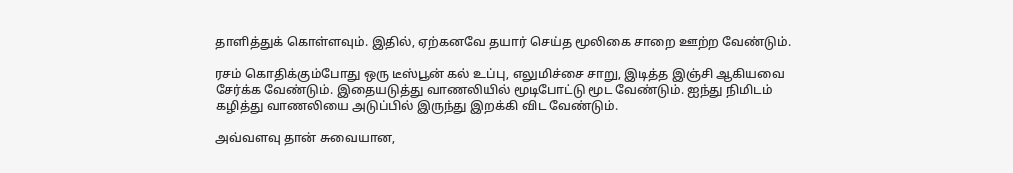தாளித்துக் கொள்ளவும். இதில், ஏற்கனவே தயார் செய்த மூலிகை சாறை ஊற்ற வேண்டும்.

ரசம் கொதிக்கும்போது ஒரு டீஸ்பூன் கல் உப்பு, எலுமிச்சை சாறு, இடித்த இஞ்சி ஆகியவை சேர்க்க வேண்டும். இதையடுத்து வாணலியில் மூடிபோட்டு மூட வேண்டும். ஐந்து நிமிடம் கழித்து வாணலியை அடுப்பில் இருந்து இறக்கி விட வேண்டும்.

அவ்வளவு தான் சுவையான,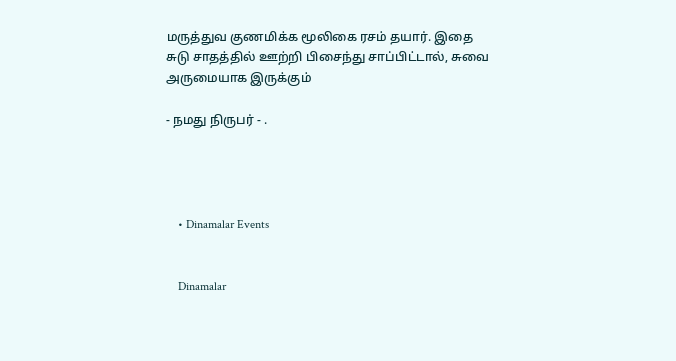மருத்துவ குணமிக்க மூலிகை ரசம் தயார். இதை சுடு சாதத்தில் ஊற்றி பிசைந்து சாப்பிட்டால், சுவை அருமையாக இருக்கும்

- நமது நிருபர் - .




    • Dinamalar Events


    Dinamalar